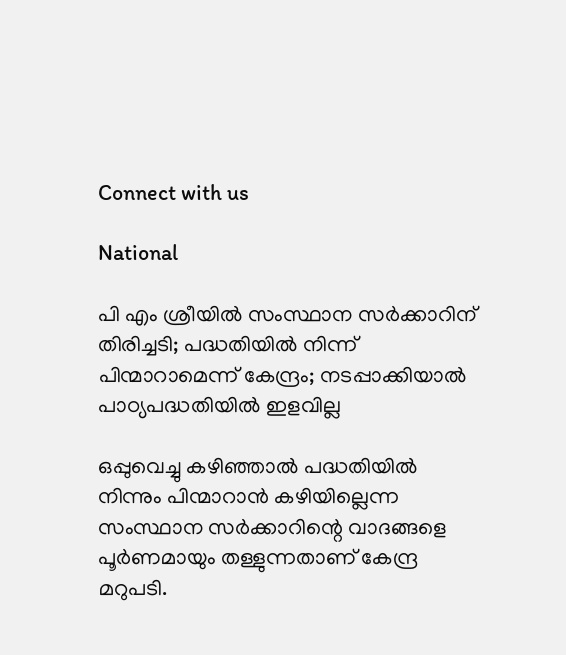Connect with us

National

പി എം ശ്രീയിൽ സംസ്ഥാന സർക്കാറിന് തിരിച്ചടി; പദ്ധതിയിൽ നിന്ന് പിന്മാറാമെന്ന് കേന്ദ്രം; നടപ്പാക്കിയാൽ പാഠ്യപദ്ധതിയിൽ ഇളവില്ല

ഒപ്പുവെച്ചു കഴിഞ്ഞാൽ പദ്ധതിയിൽ നിന്നും പിന്മാറാൻ കഴിയില്ലെന്ന സംസ്ഥാന സർക്കാറിന്റെ വാദങ്ങളെ പൂർണമായും തള്ളുന്നതാണ് കേന്ദ്ര മറുപടി.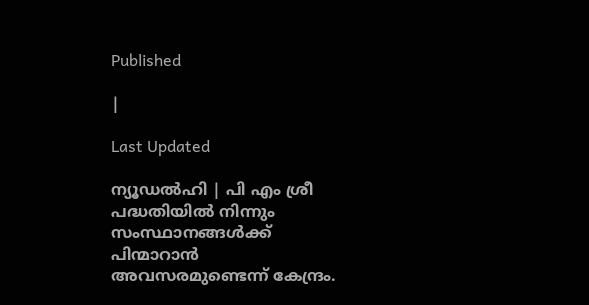Published

|

Last Updated

ന്യൂഡൽഹി | പി എം ശ്രീ പദ്ധതിയിൽ നിന്നും സംസ്ഥാനങ്ങൾക്ക് പിന്മാറാൻ അവസരമുണ്ടെന്ന് കേന്ദ്രം.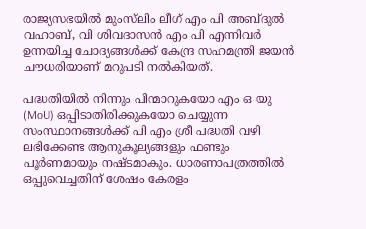രാജ്യസഭയിൽ മുംസ്‍ലിം ലീഗ് എം പി അബ്ദുൽ വഹാബ്, വി ശിവദാസൻ എം പി എന്നിവർ ഉന്നയിച്ച ചോദ്യങ്ങൾക്ക് കേന്ദ്ര സഹമന്ത്രി ജയൻ ചൗധരിയാണ് മറുപടി നൽകിയത്.

പദ്ധതിയിൽ നിന്നും പിന്മാറുകയോ എം ഒ യു (MoU) ഒപ്പിടാതിരിക്കുകയോ ചെയ്യുന്ന സംസ്ഥാനങ്ങൾക്ക് പി എം ശ്രീ പദ്ധതി വഴി ലഭിക്കേണ്ട ആനുകൂല്യങ്ങളും ഫണ്ടും പൂർണമായും നഷ്ടമാകും. ധാരണാപത്രത്തിൽ ഒപ്പുവെച്ചതിന് ശേഷം കേരളം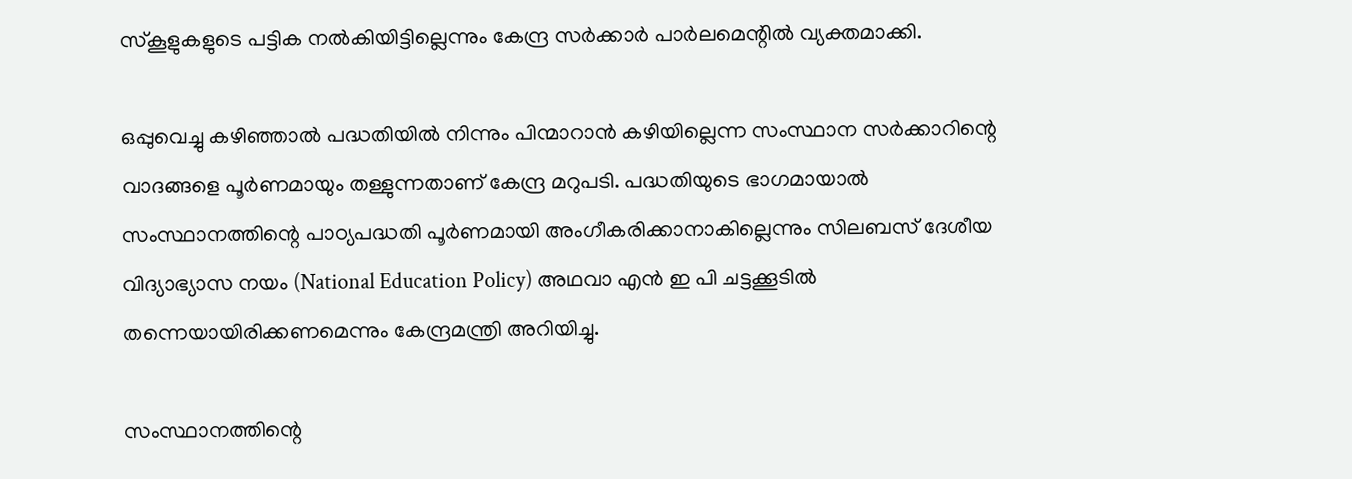സ്കൂളുകളുടെ പട്ടിക നൽകിയിട്ടില്ലെന്നും കേന്ദ്ര സർക്കാർ പാർലമെന്റിൽ വ്യക്തമാക്കി.

ഒപ്പുവെച്ചു കഴിഞ്ഞാൽ പദ്ധതിയിൽ നിന്നും പിന്മാറാൻ കഴിയില്ലെന്ന സംസ്ഥാന സർക്കാറിന്റെ വാദങ്ങളെ പൂർണമായും തള്ളുന്നതാണ് കേന്ദ്ര മറുപടി. പദ്ധതിയുടെ ഭാഗമായാൽ സംസ്ഥാനത്തിന്റെ പാഠ്യപദ്ധതി പൂർണമായി അംഗീകരിക്കാനാകില്ലെന്നും സിലബസ് ദേശീയ വിദ്യാഭ്യാസ നയം (National Education Policy) അഥവാ എൻ ഇ പി ചട്ടക്കൂടിൽ തന്നെയായിരിക്കണമെന്നും കേന്ദ്രമന്ത്രി അറിയിച്ചു.

സംസ്ഥാനത്തിന്റെ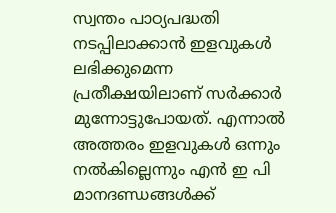സ്വന്തം പാഠ്യപദ്ധതി നടപ്പിലാക്കാൻ ഇളവുകൾ ലഭിക്കുമെന്ന പ്രതീക്ഷയിലാണ് സർക്കാർ മുന്നോട്ടുപോയത്. എന്നാൽ അത്തരം ഇളവുകൾ ഒന്നും നൽകില്ലെന്നും എൻ ഇ പി മാനദണ്ഡങ്ങൾക്ക്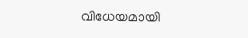വിധേയമായി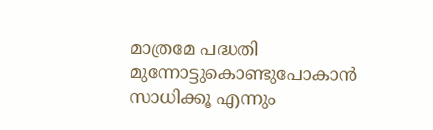മാത്രമേ പദ്ധതി മുന്നോട്ടുകൊണ്ടുപോകാൻ സാധിക്കൂ എന്നും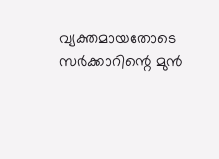വ്യക്തമായതോടെ സർക്കാറിന്റെ മുൻ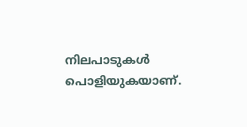നിലപാടുകൾ പൊളിയുകയാണ്.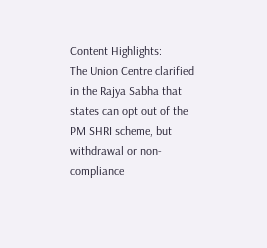Content Highlights:
The Union Centre clarified in the Rajya Sabha that states can opt out of the PM SHRI scheme, but withdrawal or non-compliance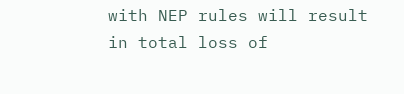with NEP rules will result in total loss of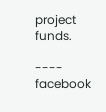project funds.

---- facebook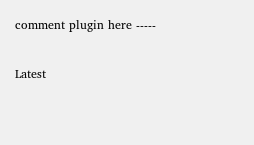comment plugin here -----

Latest